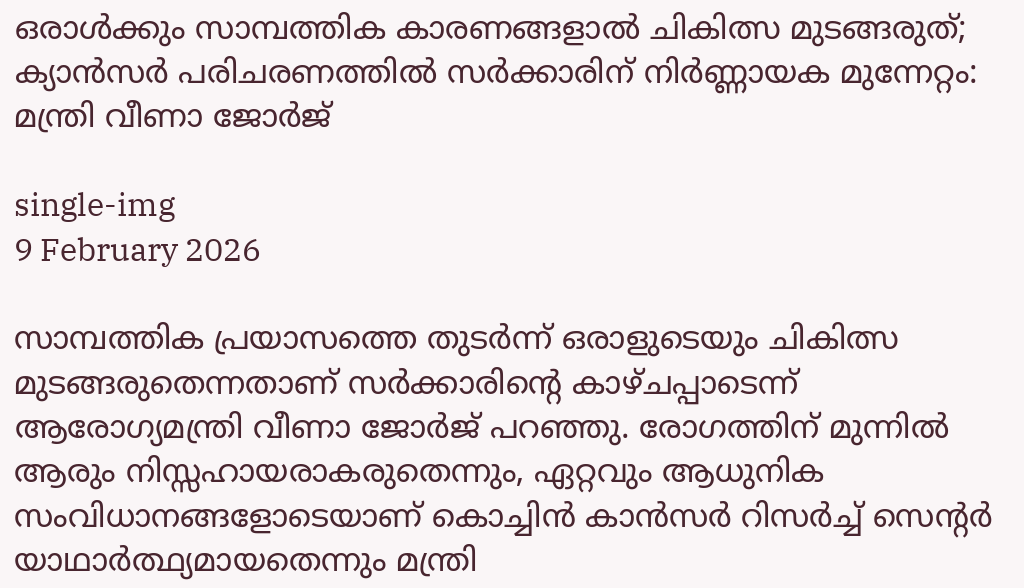ഒരാൾക്കും സാമ്പത്തിക കാരണങ്ങളാൽ ചികിത്സ മുടങ്ങരുത്; ക്യാൻസർ പരിചരണത്തിൽ സർക്കാരിന് നിർണ്ണായക മുന്നേറ്റം: മന്ത്രി വീണാ ജോർജ്

single-img
9 February 2026

സാമ്പത്തിക പ്രയാസത്തെ തുടർന്ന് ഒരാളുടെയും ചികിത്സ മുടങ്ങരുതെന്നതാണ് സർക്കാരിന്റെ കാഴ്ചപ്പാടെന്ന് ആരോഗ്യമന്ത്രി വീണാ ജോർജ് പറഞ്ഞു. രോഗത്തിന് മുന്നിൽ ആരും നിസ്സഹായരാകരുതെന്നും, ഏറ്റവും ആധുനിക സംവിധാനങ്ങളോടെയാണ് കൊച്ചിൻ കാൻസർ റിസർച്ച് സെന്റർ യാഥാർത്ഥ്യമായതെന്നും മന്ത്രി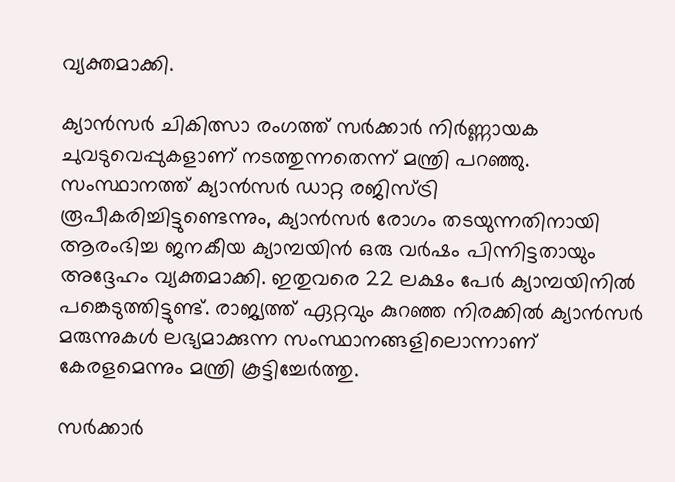വ്യക്തമാക്കി.

ക്യാൻസർ ചികിത്സാ രംഗത്ത് സർക്കാർ നിർണ്ണായക ചുവടുവെപ്പുകളാണ് നടത്തുന്നതെന്ന് മന്ത്രി പറഞ്ഞു. സംസ്ഥാനത്ത് ക്യാൻസർ ഡാറ്റ രജിസ്ട്രി രൂപീകരിച്ചിട്ടുണ്ടെന്നും, ക്യാൻസർ രോഗം തടയുന്നതിനായി ആരംഭിച്ച ജനകീയ ക്യാമ്പയിൻ ഒരു വർഷം പിന്നിട്ടതായും അദ്ദേഹം വ്യക്തമാക്കി. ഇതുവരെ 22 ലക്ഷം പേർ ക്യാമ്പയിനിൽ പങ്കെടുത്തിട്ടുണ്ട്. രാജ്യത്ത് ഏറ്റവും കുറഞ്ഞ നിരക്കിൽ ക്യാൻസർ മരുന്നുകൾ ലഭ്യമാക്കുന്ന സംസ്ഥാനങ്ങളിലൊന്നാണ് കേരളമെന്നും മന്ത്രി കൂട്ടിച്ചേർത്തു.

സർക്കാർ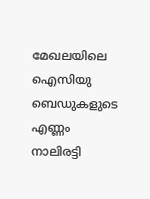മേഖലയിലെ ഐസിയു ബെഡുകളുടെ എണ്ണം നാലിരട്ടി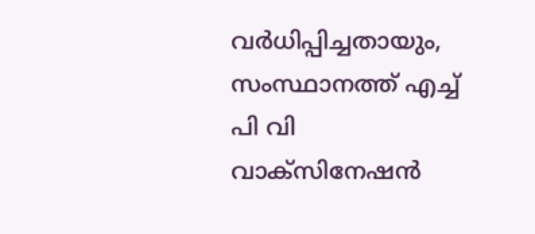വർധിപ്പിച്ചതായും, സംസ്ഥാനത്ത് എച്ച് പി വി വാക്സിനേഷൻ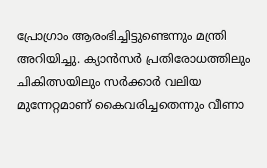പ്രോഗ്രാം ആരംഭിച്ചിട്ടുണ്ടെന്നും മന്ത്രി അറിയിച്ചു. ക്യാൻസർ പ്രതിരോധത്തിലും ചികിത്സയിലും സർക്കാർ വലിയ മുന്നേറ്റമാണ് കൈവരിച്ചതെന്നും വീണാ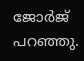ജോർജ് പറഞ്ഞു.